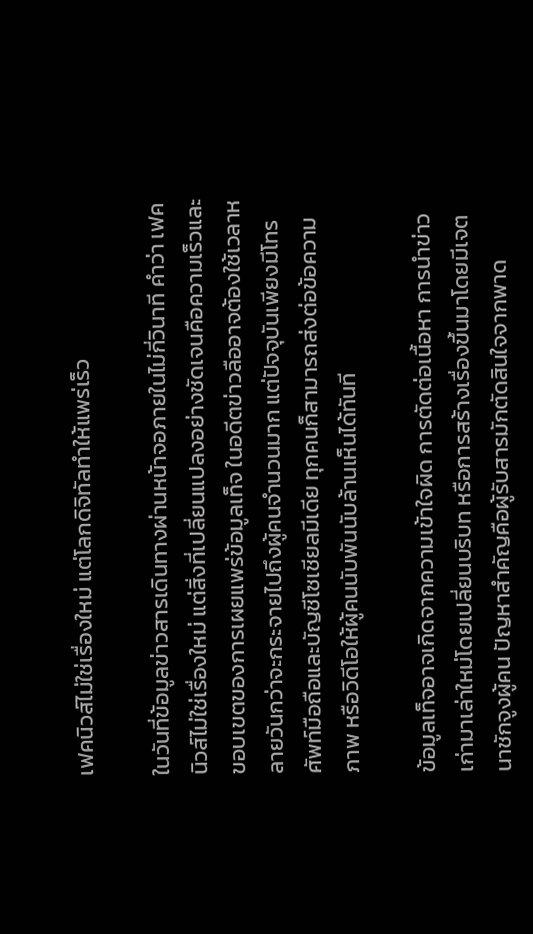เฟคนิวส์ไม่ใช่เรื่องใหม่ แต่โลกดิจิทัลทำให้แพร่เร็ว

ในวันที่ข้อมูลข่าวสารเดินทางผ่านหน้าจอภายในไม่กี่วินาที คำว่า เฟคนิวส์ไม่ใช่เรื่องใหม่ แต่สิ่งที่เปลี่ยนแปลงอย่างชัดเจนคือความเร็วและขอบเขตของการเผยแพร่ข้อมูลเท็จ ในอดีตข่าวลืออาจต้องใช้เวลาหลายวันกว่าจะกระจายไปถึงผู้คนจำนวนมาก แต่ปัจจุบันเพียงมีโทรศัพท์มือถือและบัญชีโซเชียลมีเดีย ทุกคนก็สามารถส่งต่อข้อความ ภาพ หรือวิดีโอให้ผู้คนนับพันนับล้านเห็นได้ทันที

ข้อมูลเท็จอาจเกิดจากความเข้าใจผิด การตัดต่อเนื้อหา การนำข่าวเก่ามาเล่าใหม่โดยเปลี่ยนบริบท หรือการสร้างเรื่องขึ้นมาโดยมีเจตนาชักจูงผู้คน ปัญหาสำคัญคือผู้รับสารมักตัดสินใจจากพาด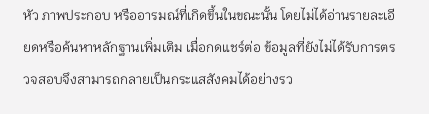หัว ภาพประกอบ หรืออารมณ์ที่เกิดขึ้นในขณะนั้น โดยไม่ได้อ่านรายละเอียดหรือค้นหาหลักฐานเพิ่มเติม เมื่อกดแชร์ต่อ ข้อมูลที่ยังไม่ได้รับการตรวจสอบจึงสามารถกลายเป็นกระแสสังคมได้อย่างรว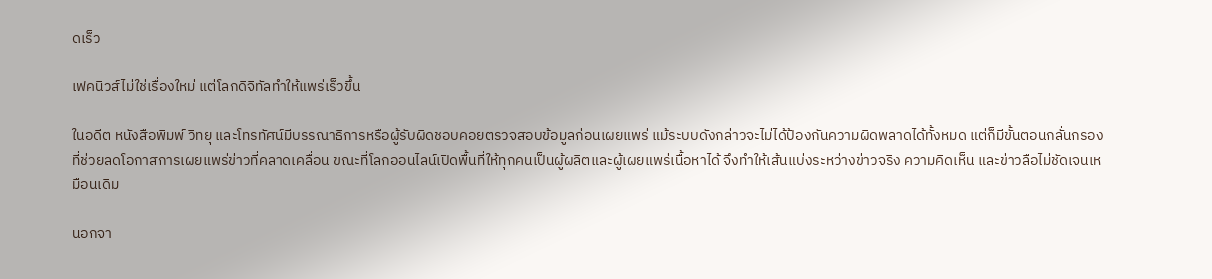ดเร็ว

เฟคนิวส์ไม่ใช่เรื่องใหม่ แต่โลกดิจิทัลทำให้แพร่เร็วขึ้น

ในอดีต หนังสือพิมพ์ วิทยุ และโทรทัศน์มีบรรณาธิการหรือผู้รับผิดชอบคอยตรวจสอบข้อมูลก่อนเผยแพร่ แม้ระบบดังกล่าวจะไม่ได้ป้องกันความผิดพลาดได้ทั้งหมด แต่ก็มีขั้นตอนกลั่นกรองที่ช่วยลดโอกาสการเผยแพร่ข่าวที่คลาดเคลื่อน ขณะที่โลกออนไลน์เปิดพื้นที่ให้ทุกคนเป็นผู้ผลิตและผู้เผยแพร่เนื้อหาได้ จึงทำให้เส้นแบ่งระหว่างข่าวจริง ความคิดเห็น และข่าวลือไม่ชัดเจนเหมือนเดิม

นอกจา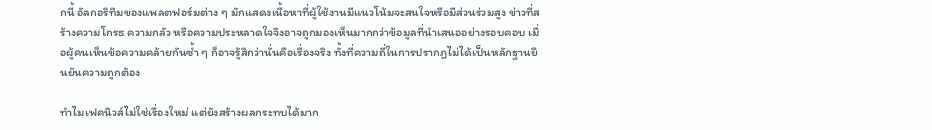กนี้ อัลกอริทึมของแพลตฟอร์มต่าง ๆ มักแสดงเนื้อหาที่ผู้ใช้งานมีแนวโน้มจะสนใจหรือมีส่วนร่วมสูง ข่าวที่สร้างความโกรธ ความกลัว หรือความประหลาดใจจึงอาจถูกมองเห็นมากกว่าข้อมูลที่นำเสนออย่างรอบคอบ เมื่อผู้คนเห็นข้อความคล้ายกันซ้ำ ๆ ก็อาจรู้สึกว่านั่นคือเรื่องจริง ทั้งที่ความถี่ในการปรากฏไม่ได้เป็นหลักฐานยืนยันความถูกต้อง

ทำไมเฟคนิวส์ไม่ใช่เรื่องใหม่ แต่ยังสร้างผลกระทบได้มาก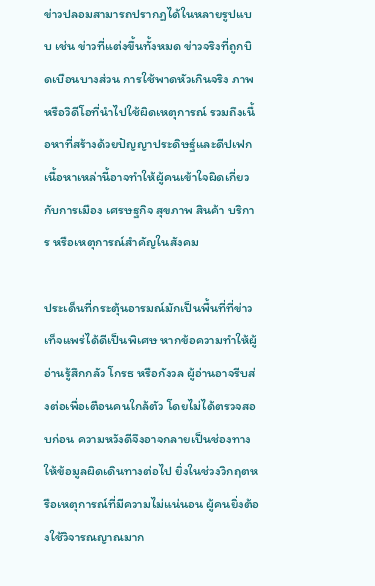ข่าวปลอมสามารถปรากฏได้ในหลายรูปแบบ เช่น ข่าวที่แต่งขึ้นทั้งหมด ข่าวจริงที่ถูกบิดเบือนบางส่วน การใช้พาดหัวเกินจริง ภาพหรือวิดีโอที่นำไปใช้ผิดเหตุการณ์ รวมถึงเนื้อหาที่สร้างด้วยปัญญาประดิษฐ์และดีปเฟก เนื้อหาเหล่านี้อาจทำให้ผู้คนเข้าใจผิดเกี่ยวกับการเมือง เศรษฐกิจ สุขภาพ สินค้า บริการ หรือเหตุการณ์สำคัญในสังคม

ประเด็นที่กระตุ้นอารมณ์มักเป็นพื้นที่ที่ข่าวเท็จแพร่ได้ดีเป็นพิเศษ หากข้อความทำให้ผู้อ่านรู้สึกกลัว โกรธ หรือกังวล ผู้อ่านอาจรีบส่งต่อเพื่อเตือนคนใกล้ตัว โดยไม่ได้ตรวจสอบก่อน ความหวังดีจึงอาจกลายเป็นช่องทางให้ข้อมูลผิดเดินทางต่อไป ยิ่งในช่วงวิกฤตหรือเหตุการณ์ที่มีความไม่แน่นอน ผู้คนยิ่งต้องใช้วิจารณญาณมาก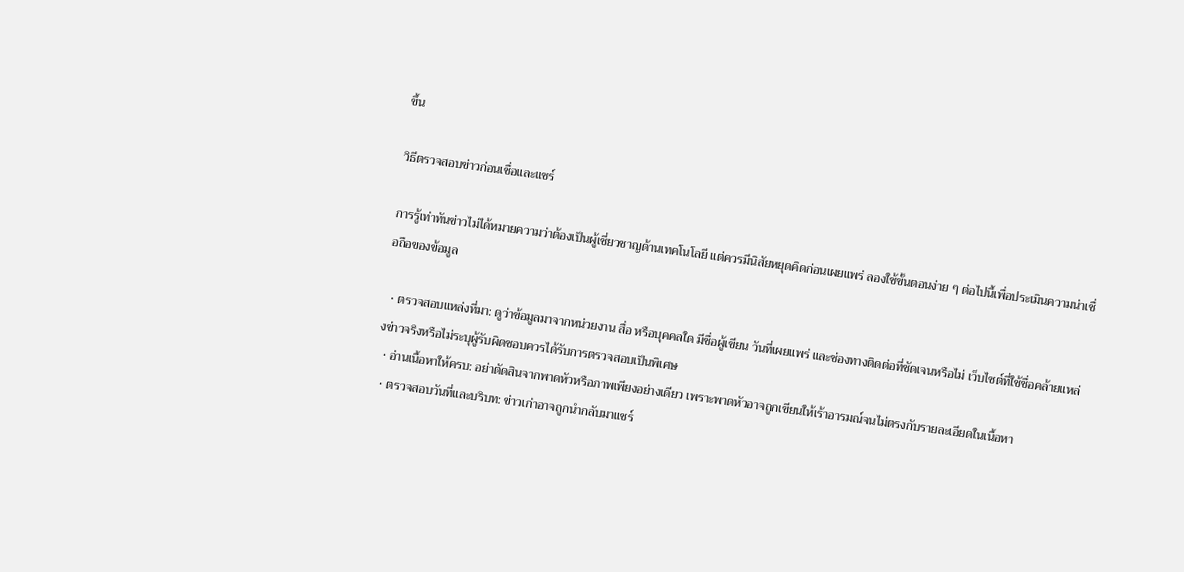ขึ้น

วิธีตรวจสอบข่าวก่อนเชื่อและแชร์

การรู้เท่าทันข่าวไม่ได้หมายความว่าต้องเป็นผู้เชี่ยวชาญด้านเทคโนโลยี แต่ควรมีนิสัยหยุดคิดก่อนเผยแพร่ ลองใช้ขั้นตอนง่าย ๆ ต่อไปนี้เพื่อประเมินความน่าเชื่อถือของข้อมูล

  • ตรวจสอบแหล่งที่มา: ดูว่าข้อมูลมาจากหน่วยงาน สื่อ หรือบุคคลใด มีชื่อผู้เขียน วันที่เผยแพร่ และช่องทางติดต่อที่ชัดเจนหรือไม่ เว็บไซต์ที่ใช้ชื่อคล้ายแหล่งข่าวจริงหรือไม่ระบุผู้รับผิดชอบควรได้รับการตรวจสอบเป็นพิเศษ
  • อ่านเนื้อหาให้ครบ: อย่าตัดสินจากพาดหัวหรือภาพเพียงอย่างเดียว เพราะพาดหัวอาจถูกเขียนให้เร้าอารมณ์จนไม่ตรงกับรายละเอียดในเนื้อหา
  • ตรวจสอบวันที่และบริบท: ข่าวเก่าอาจถูกนำกลับมาแชร์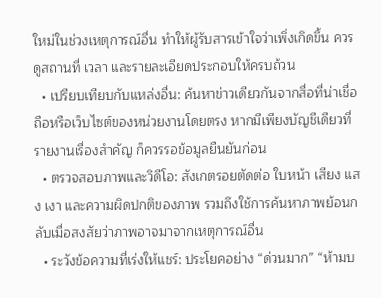ใหม่ในช่วงเหตุการณ์อื่น ทำให้ผู้รับสารเข้าใจว่าเพิ่งเกิดขึ้น ควรดูสถานที่ เวลา และรายละเอียดประกอบให้ครบถ้วน
  • เปรียบเทียบกับแหล่งอื่น: ค้นหาข่าวเดียวกันจากสื่อที่น่าเชื่อถือหรือเว็บไซต์ของหน่วยงานโดยตรง หากมีเพียงบัญชีเดียวที่รายงานเรื่องสำคัญ ก็ควรรอข้อมูลยืนยันก่อน
  • ตรวจสอบภาพและวิดีโอ: สังเกตรอยตัดต่อ ใบหน้า เสียง แสง เงา และความผิดปกติของภาพ รวมถึงใช้การค้นหาภาพย้อนกลับเมื่อสงสัยว่าภาพอาจมาจากเหตุการณ์อื่น
  • ระวังข้อความที่เร่งให้แชร์: ประโยคอย่าง “ด่วนมาก” “ห้ามบ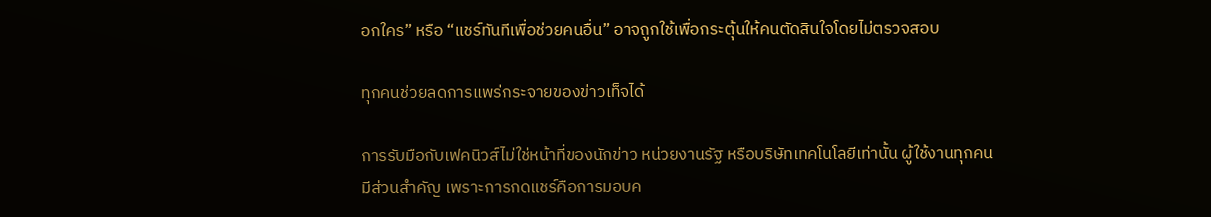อกใคร” หรือ “แชร์ทันทีเพื่อช่วยคนอื่น” อาจถูกใช้เพื่อกระตุ้นให้คนตัดสินใจโดยไม่ตรวจสอบ

ทุกคนช่วยลดการแพร่กระจายของข่าวเท็จได้

การรับมือกับเฟคนิวส์ไม่ใช่หน้าที่ของนักข่าว หน่วยงานรัฐ หรือบริษัทเทคโนโลยีเท่านั้น ผู้ใช้งานทุกคนมีส่วนสำคัญ เพราะการกดแชร์คือการมอบค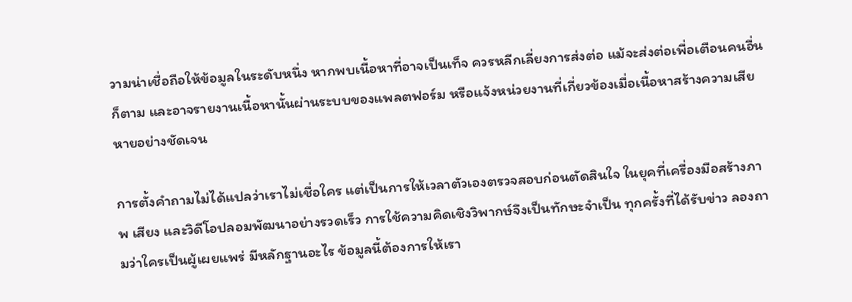วามน่าเชื่อถือให้ข้อมูลในระดับหนึ่ง หากพบเนื้อหาที่อาจเป็นเท็จ ควรหลีกเลี่ยงการส่งต่อ แม้จะส่งต่อเพื่อเตือนคนอื่นก็ตาม และอาจรายงานเนื้อหานั้นผ่านระบบของแพลตฟอร์ม หรือแจ้งหน่วยงานที่เกี่ยวข้องเมื่อเนื้อหาสร้างความเสียหายอย่างชัดเจน

การตั้งคำถามไม่ได้แปลว่าเราไม่เชื่อใคร แต่เป็นการให้เวลาตัวเองตรวจสอบก่อนตัดสินใจ ในยุคที่เครื่องมือสร้างภาพ เสียง และวิดีโอปลอมพัฒนาอย่างรวดเร็ว การใช้ความคิดเชิงวิพากษ์จึงเป็นทักษะจำเป็น ทุกครั้งที่ได้รับข่าว ลองถามว่าใครเป็นผู้เผยแพร่ มีหลักฐานอะไร ข้อมูลนี้ต้องการให้เรา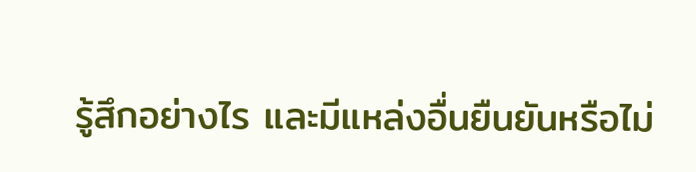รู้สึกอย่างไร และมีแหล่งอื่นยืนยันหรือไม่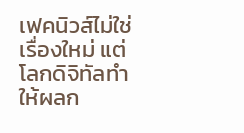เฟคนิวส์ไม่ใช่เรื่องใหม่ แต่โลกดิจิทัลทำให้ผลก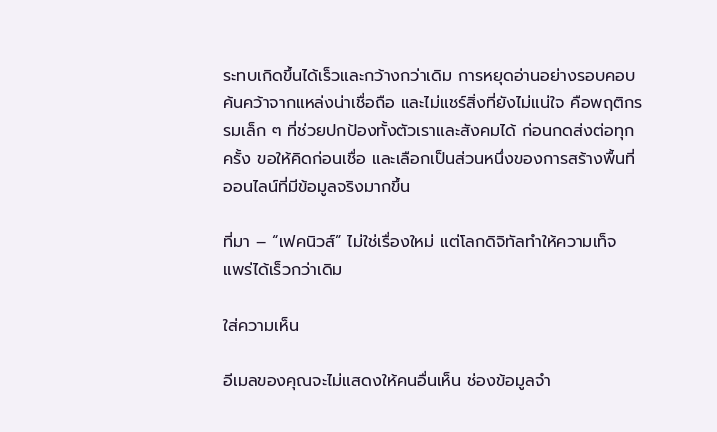ระทบเกิดขึ้นได้เร็วและกว้างกว่าเดิม การหยุดอ่านอย่างรอบคอบ ค้นคว้าจากแหล่งน่าเชื่อถือ และไม่แชร์สิ่งที่ยังไม่แน่ใจ คือพฤติกรรมเล็ก ๆ ที่ช่วยปกป้องทั้งตัวเราและสังคมได้ ก่อนกดส่งต่อทุกครั้ง ขอให้คิดก่อนเชื่อ และเลือกเป็นส่วนหนึ่งของการสร้างพื้นที่ออนไลน์ที่มีข้อมูลจริงมากขึ้น

ที่มา – “เฟคนิวส์” ไม่ใช่เรื่องใหม่ แต่โลกดิจิทัลทำให้ความเท็จ แพร่ได้เร็วกว่าเดิม

ใส่ความเห็น

อีเมลของคุณจะไม่แสดงให้คนอื่นเห็น ช่องข้อมูลจำ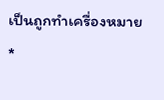เป็นถูกทำเครื่องหมาย *